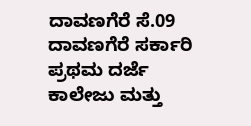ದಾವಣಗೆರೆ ಸೆ.09
ದಾವಣಗೆರೆ ಸರ್ಕಾರಿ ಪ್ರಥಮ ದರ್ಜೆ ಕಾಲೇಜು ಮತ್ತು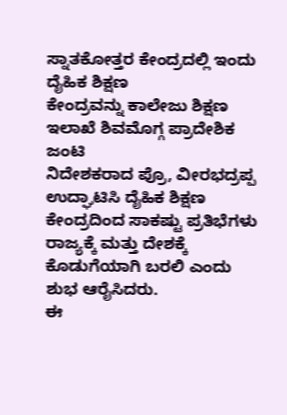ಸ್ನಾತಕೋತ್ತರ ಕೇಂದ್ರದಲ್ಲಿ ಇಂದು ದೈಹಿಕ ಶಿಕ್ಷಣ
ಕೇಂದ್ರವನ್ನು ಕಾಲೇಜು ಶಿಕ್ಷಣ ಇಲಾಖೆ ಶಿವಮೊಗ್ಗ ಪ್ರಾದೇಶಿಕ ಜಂಟಿ
ನಿದೇಶಕರಾದ ಪ್ರೊ, ವೀರಭದ್ರಪ್ಪ ಉದ್ಘಾಟಿಸಿ ದೈಹಿಕ ಶಿಕ್ಷಣ
ಕೇಂದ್ರದಿಂದ ಸಾಕಷ್ಟು ಪ್ರತಿಭೆಗಳು ರಾಜ್ಯಕ್ಕೆ ಮತ್ತು ದೇಶಕ್ಕೆ
ಕೊಡುಗೆಯಾಗಿ ಬರಲಿ ಎಂದು ಶುಭ ಆರೈಸಿದರು.
ಈ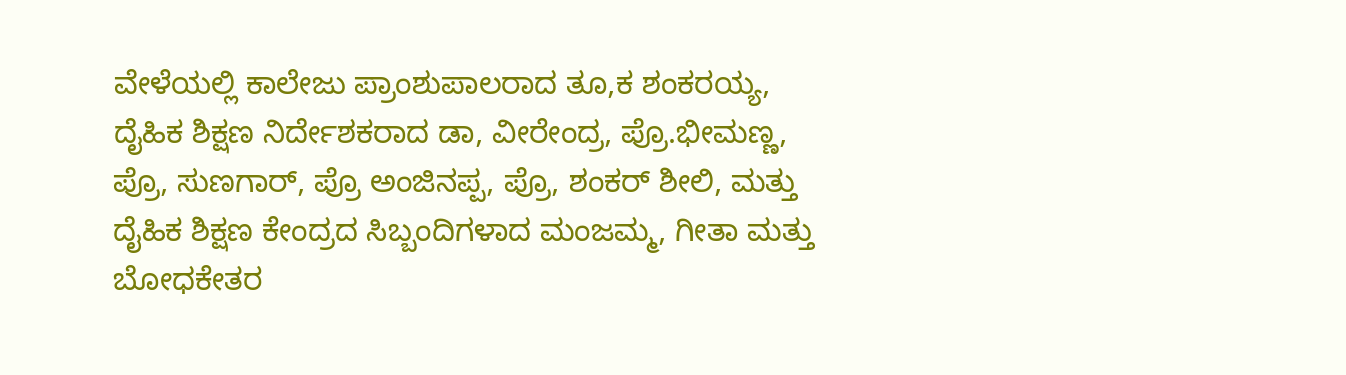ವೇಳೆಯಲ್ಲಿ ಕಾಲೇಜು ಪ್ರಾಂಶುಪಾಲರಾದ ತೂ,ಕ ಶಂಕರಯ್ಯ,
ದೈಹಿಕ ಶಿಕ್ಷಣ ನಿರ್ದೇಶಕರಾದ ಡಾ, ವೀರೇಂದ್ರ, ಪ್ರೊ.ಭೀಮಣ್ಣ,
ಪ್ರೊ, ಸುಣಗಾರ್, ಪ್ರೊ ಅಂಜಿನಪ್ಪ, ಪ್ರೊ, ಶಂಕರ್ ಶೀಲಿ, ಮತ್ತು
ದೈಹಿಕ ಶಿಕ್ಷಣ ಕೇಂದ್ರದ ಸಿಬ್ಬಂದಿಗಳಾದ ಮಂಜಮ್ಮ, ಗೀತಾ ಮತ್ತು
ಬೋಧಕೇತರ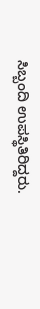ಸಿಬ್ಬಂದಿ ಉಪಸ್ಥಿತಿರಿದ್ದರು.